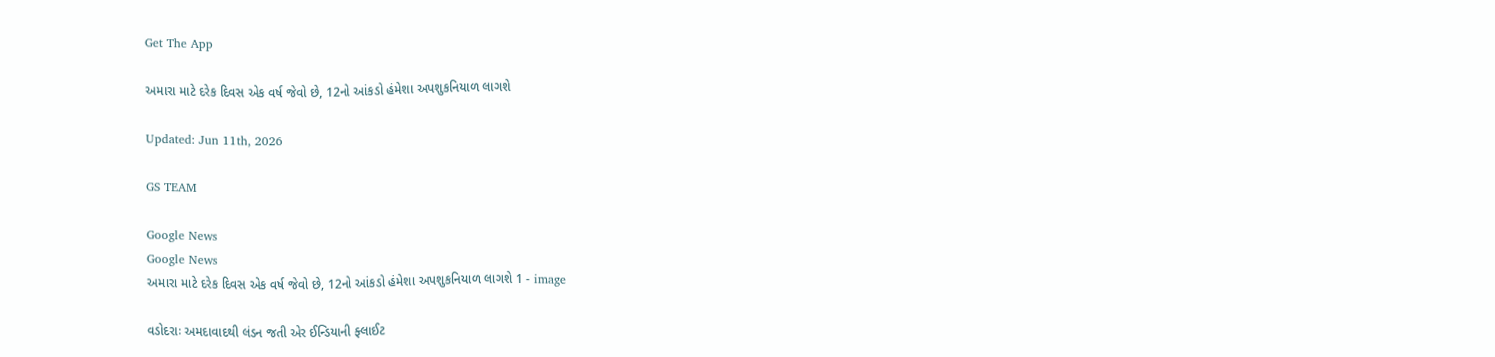Get The App

અમારા માટે દરેક દિવસ એક વર્ષ જેવો છે, 12નો આંકડો હંમેશા અપશુકનિયાળ લાગશે

Updated: Jun 11th, 2026

GS TEAM

Google News
Google News
અમારા માટે દરેક દિવસ એક વર્ષ જેવો છે, 12નો આંકડો હંમેશા અપશુકનિયાળ લાગશે 1 - image

વડોદરાઃ અમદાવાદથી લંડન જતી એર ઈન્ડિયાની ફ્લાઈટ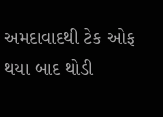અમદાવાદથી ટેક ઓફ થયા બાદ થોડી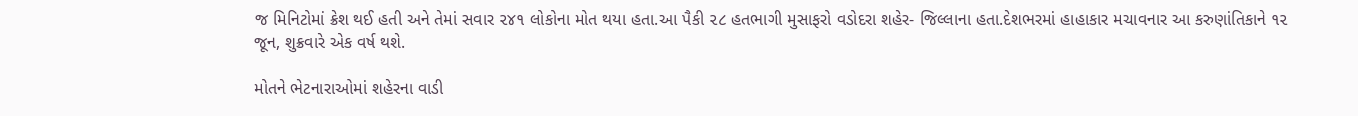જ મિનિટોમાં ક્રેશ થઈ હતી અને તેમાં સવાર ૨૪૧ લોકોના મોત થયા હતા.આ પૈકી ૨૮ હતભાગી મુસાફરો વડોદરા શહેર- જિલ્લાના હતા.દેશભરમાં હાહાકાર મચાવનાર આ કરુણાંતિકાને ૧૨ જૂન, શુક્રવારે એક વર્ષ થશે.

મોતને ભેટનારાઓમાં શહેરના વાડી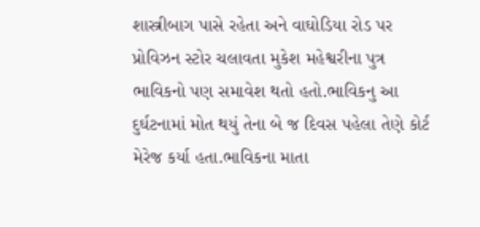શાસ્ત્રીબાગ પાસે રહેતા અને વાઘોડિયા રોડ પર પ્રોવિઝન સ્ટોર ચલાવતા મુકેશ મહેશ્વરીના પુત્ર ભાવિકનો પણ સમાવેશ થતો હતો.ભાવિકનુ આ દુર્ઘટનામાં મોત થયું તેના બે જ દિવસ પહેલા તેણે કોર્ટ મેરેજ કર્યા હતા.ભાવિકના માતા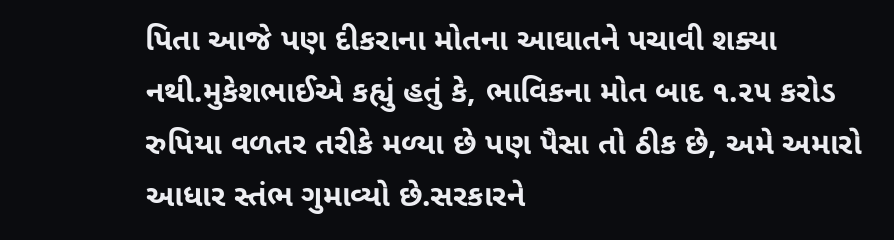પિતા આજે પણ દીકરાના મોતના આઘાતને પચાવી શક્યા નથી.મુકેશભાઈએ કહ્યું હતું કે, ભાવિકના મોત બાદ ૧.૨૫ કરોડ રુપિયા વળતર તરીકે મળ્યા છે પણ પૈસા તો ઠીક છે, અમે અમારો આધાર સ્તંભ ગુમાવ્યો છે.સરકારને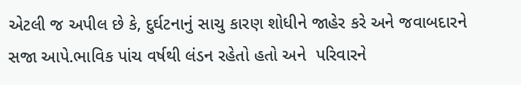એટલી જ અપીલ છે કે, દુર્ઘટનાનું સાચુ કારણ શોધીને જાહેર કરે અને જવાબદારને સજા આપે.ભાવિક પાંચ વર્ષથી લંડન રહેતો હતો અને  પરિવારને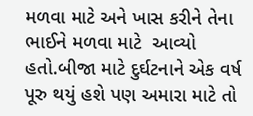મળવા માટે અને ખાસ કરીને તેના ભાઈને મળવા માટે  આવ્યો હતો.બીજા માટે દુર્ઘટનાને એક વર્ષ પૂરુ થયું હશે પણ અમારા માટે તો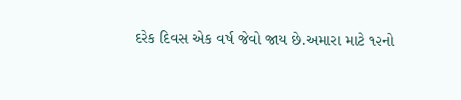દરેક દિવસ એક વર્ષ જેવો જાય છે.અમારા માટે ૧૨નો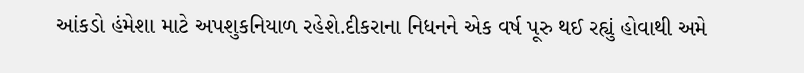આંકડો હંમેશા માટે અપશુકનિયાળ રહેશે.દીકરાના નિધનને એક વર્ષ પૂરુ થઈ રહ્યું હોવાથી અમે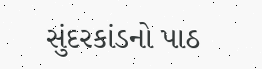સુંદરકાંડનો પાઠ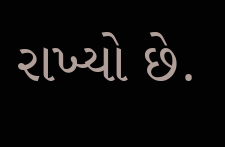રાખ્યો છે.